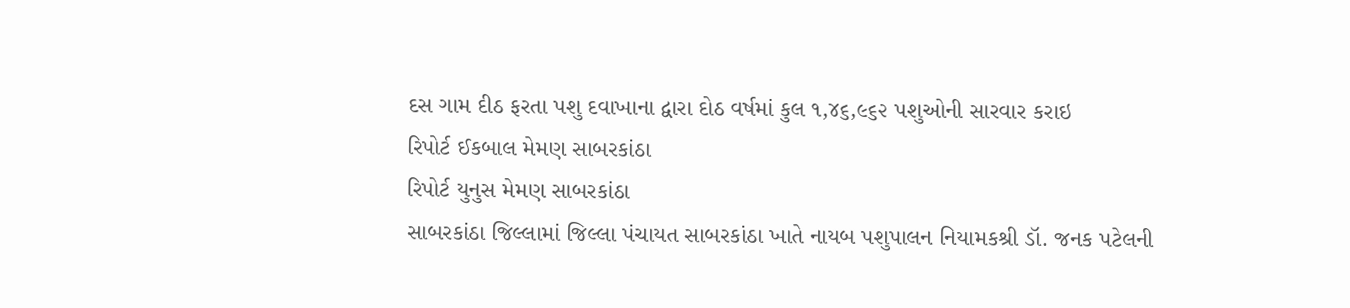દસ ગામ દીઠ ફરતા પશુ દવાખાના દ્વારા દોઠ વર્ષમાં કુલ ૧,૪૬,૯૬૨ પશુઓની સારવાર કરાઇ
રિપોર્ટ ઈકબાલ મેમણ સાબરકાંઠા
રિપોર્ટ યુનુસ મેમણ સાબરકાંઠા
સાબરકાંઠા જિલ્લામાં જિલ્લા પંચાયત સાબરકાંઠા ખાતે નાયબ પશુપાલન નિયામકશ્રી ડૉ. જનક પટેલની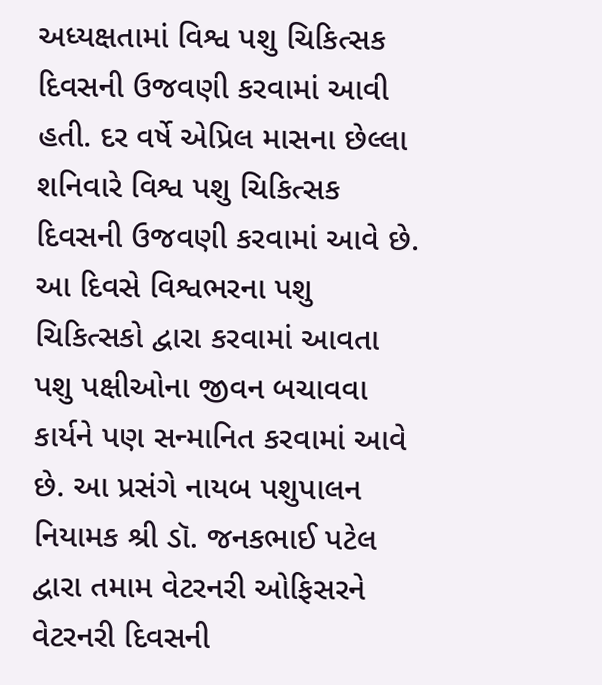અધ્યક્ષતામાં વિશ્વ પશુ ચિકિત્સક દિવસની ઉજવણી કરવામાં આવી હતી. દર વર્ષે એપ્રિલ માસના છેલ્લા શનિવારે વિશ્વ પશુ ચિકિત્સક દિવસની ઉજવણી કરવામાં આવે છે. આ દિવસે વિશ્વભરના પશુ ચિકિત્સકો દ્વારા કરવામાં આવતા પશુ પક્ષીઓના જીવન બચાવવા કાર્યને પણ સન્માનિત કરવામાં આવે છે. આ પ્રસંગે નાયબ પશુપાલન નિયામક શ્રી ડૉ. જનકભાઈ પટેલ દ્વારા તમામ વેટરનરી ઓફિસરને વેટરનરી દિવસની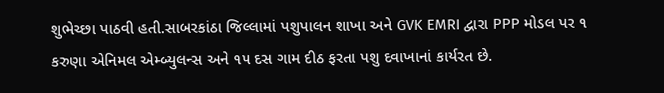શુભેચ્છા પાઠવી હતી.સાબરકાંઠા જિલ્લામાં પશુપાલન શાખા અને GVK EMRI દ્વારા PPP મોડલ પર ૧ કરુણા એનિમલ એમ્બ્યુલન્સ અને ૧૫ દસ ગામ દીઠ ફરતા પશુ દવાખાનાં કાર્યરત છે.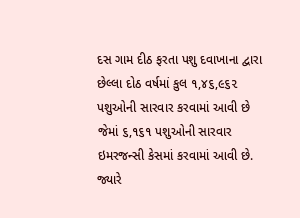દસ ગામ દીઠ ફરતા પશુ દવાખાના દ્વારા છેલ્લા દોઠ વર્ષમાં કુલ ૧,૪૬,૯૬૨ પશુઓની સારવાર કરવામાં આવી છે જેમાં ૬,૧૬૧ પશુઓની સારવાર ઇમરજન્સી કેસમાં કરવામાં આવી છે. જ્યારે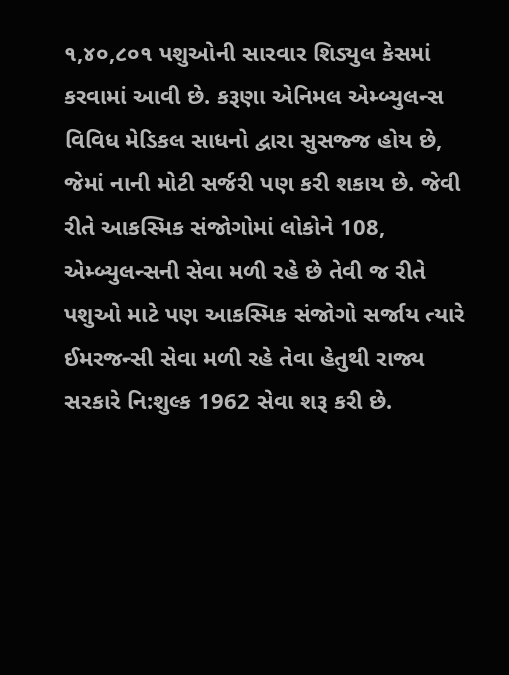૧,૪૦,૮૦૧ પશુઓની સારવાર શિડ્યુલ કેસમાં કરવામાં આવી છે. કરૂણા એનિમલ એમ્બ્યુલન્સ વિવિધ મેડિકલ સાધનો દ્વારા સુસજ્જ હોય છે, જેમાં નાની મોટી સર્જરી પણ કરી શકાય છે. જેવી રીતે આકસ્મિક સંજોગોમાં લોકોને 108, એમ્બ્યુલન્સની સેવા મળી રહે છે તેવી જ રીતે પશુઓ માટે પણ આકસ્મિક સંજોગો સર્જાય ત્યારે ઈમરજન્સી સેવા મળી રહે તેવા હેતુથી રાજ્ય સરકારે નિ:શુલ્ક 1962 સેવા શરૂ કરી છે.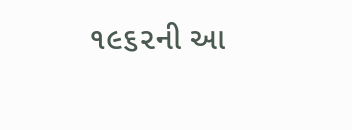૧૯૬૨ની આ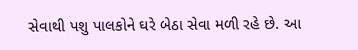સેવાથી પશુ પાલકોને ઘરે બેઠા સેવા મળી રહે છે. આ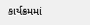કાર્યક્રમમાં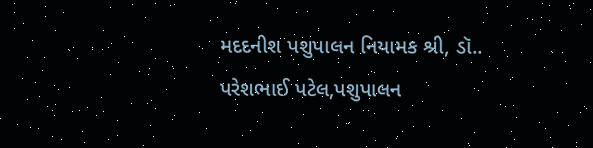મદદનીશ પશુપાલન નિયામક શ્રી, ડૉ.. પરેશભાઈ પટેલ,પશુપાલન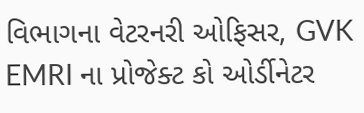વિભાગના વેટરનરી ઓફિસર, GVK EMRI ના પ્રોજેક્ટ કો ઓર્ડીનેટર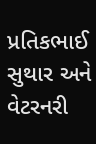પ્રતિકભાઈ સુથાર અને વેટરનરી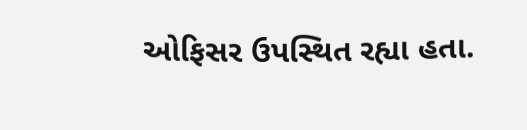ઓફિસર ઉપસ્થિત રહ્યા હતા.